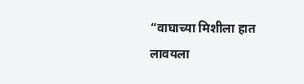“वाघाच्या मिशीला हात लावयला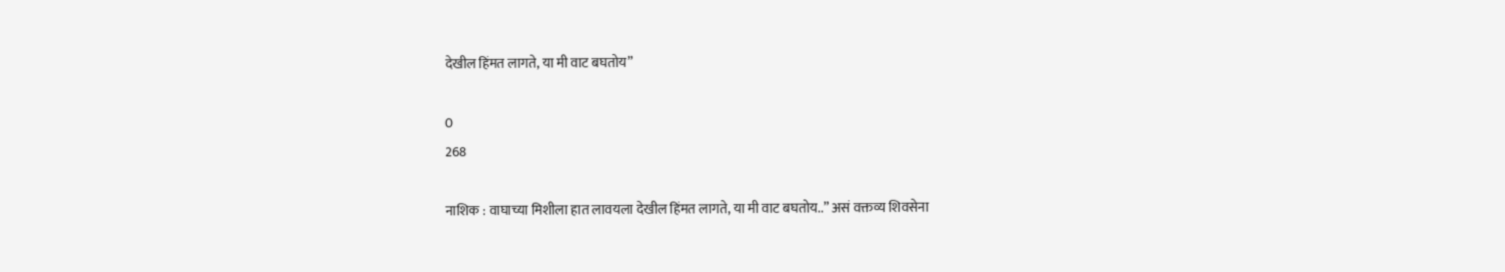देखील हिंमत लागते, या मी वाट बघतोय”

0
268

नाशिक : वाघाच्या मिशीला हात लावयला देखील हिंमत लागते, या मी वाट बघतोय..” असं वक्तव्य शिवसेना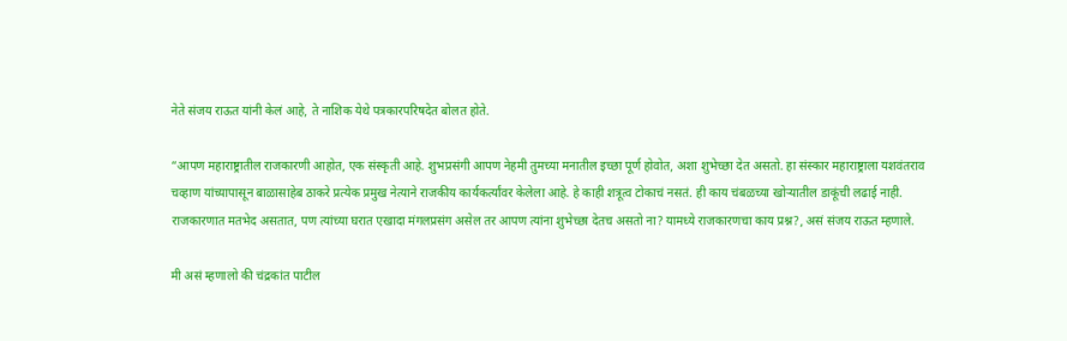नेते संजय राऊत यांनी केलं आहे, ते नाशिक येथे पत्रकारपरिषदेत बोलत होते.

“आपण महाराष्ट्रातील राजकारणी आहोत, एक संस्कृती आहे. शुभप्रसंगी आपण नेहमी तुमच्या मनातील इच्छा पूर्ण होवोत, अशा शुभेच्छा देत असतो. हा संस्कार महाराष्ट्राला यशवंतराव चव्हाण यांच्यापासून बाळासाहेब ठाकरे प्रत्येक प्रमुख नेत्याने राजकीय कार्यकर्त्यांवर केलेला आहे. हे काही शत्रूत्व टोकाचं नसतं. ही काय चंबळच्या खोऱ्यातील डाकूंची लढाई नाही. राजकारणात मतभेद असतात, पण त्यांच्या घरात एखादा मंगलप्रसंग असेल तर आपण त्यांना शुभेच्छा देतच असतो ना? यामध्ये राजकारणचा काय प्रश्न?, असं संजय राऊत म्हणाले.

मी असं म्हणालो की चंद्रकांत पाटील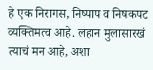हे एक निरागस, निष्पाप व निषकपट व्यक्तिमत्व आहे. लहान मुलासारखं त्याचं मन आहे, अशा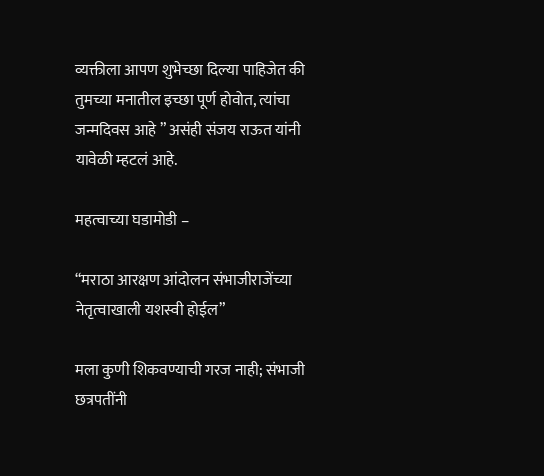व्यक्तीला आपण शुभेच्छा दिल्या पाहिजेत की तुमच्या मनातील इच्छा पूर्ण होवोत, त्यांचा जन्मदिवस आहे ” असंही संजय राऊत यांनी यावेळी म्हटलं आहे.

महत्वाच्या घडामोडी –

“मराठा आरक्षण आंदोलन संभाजीराजेंच्या नेतृत्वाखाली यशस्वी होईल”

मला कुणी शिकवण्याची गरज नाही; संभाजी छत्रपतींनी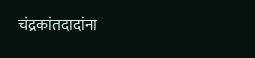चंद्रकांतदादांना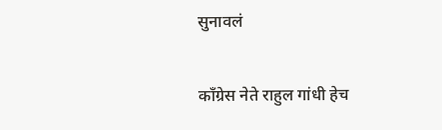सुनावलं

काँग्रेस नेते राहुल गांधी हेच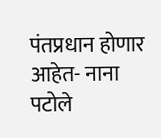पंतप्रधान होणार आहेत- नाना पटोले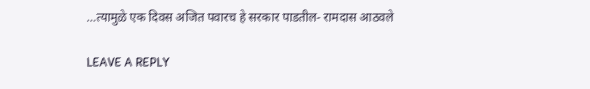…त्यामुळे एक दिवस अजित पवारच हे सरकार पाडतील- रामदास आठवले

LEAVE A REPLY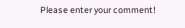Please enter your comment!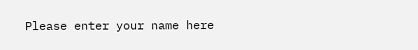Please enter your name here